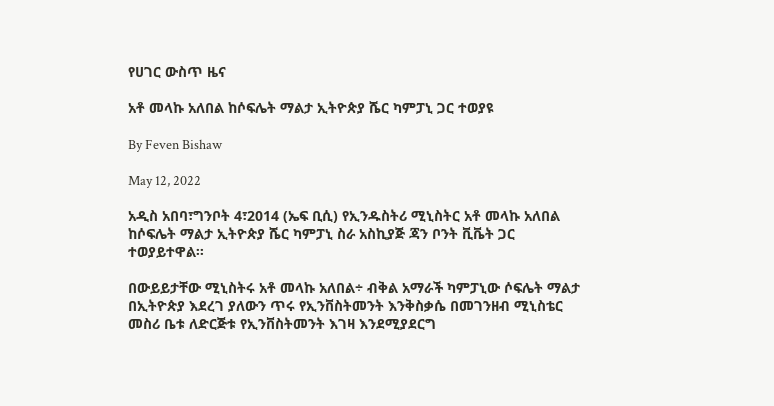የሀገር ውስጥ ዜና

አቶ መላኩ አለበል ከሶፍሌት ማልታ ኢትዮጵያ ሼር ካምፓኒ ጋር ተወያዩ

By Feven Bishaw

May 12, 2022

አዲስ አበባ፣ግንቦት 4፣2014 (ኤፍ ቢሲ) የኢንዱስትሪ ሚኒስትር አቶ መላኩ አለበል ከሶፍሌት ማልታ ኢትዮጵያ ሼር ካምፓኒ ስራ አስኪያጅ ጃን ቦንት ቪቬት ጋር ተወያይተዋል፡፡

በውይይታቸው ሚኒስትሩ አቶ መላኩ አለበል÷ ብቅል አማራች ካምፓኒው ሶፍሌት ማልታ በኢትዮጵያ እደረገ ያለውን ጥሩ የኢንቨስትመንት እንቅስቃሴ በመገንዘብ ሚኒስቴር መስሪ ቤቱ ለድርጅቱ የኢንቨስትመንት እገዛ እንደሚያደርግ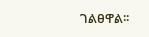ገልፀዋል፡፡